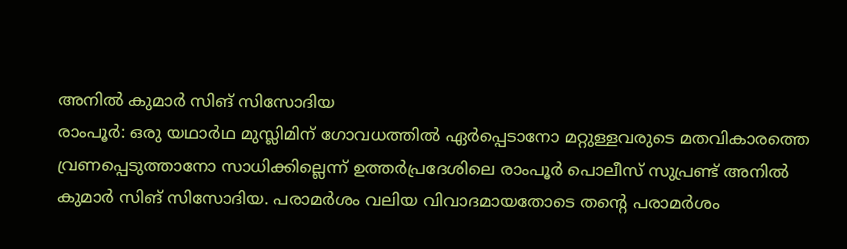അനിൽ കുമാർ സിങ് സിസോദിയ
രാംപൂർ: ഒരു യഥാർഥ മുസ്ലിമിന് ഗോവധത്തിൽ ഏർപ്പെടാനോ മറ്റുള്ളവരുടെ മതവികാരത്തെ വ്രണപ്പെടുത്താനോ സാധിക്കില്ലെന്ന് ഉത്തർപ്രദേശിലെ രാംപൂർ പൊലീസ് സുപ്രണ്ട് അനിൽ കുമാർ സിങ് സിസോദിയ. പരാമർശം വലിയ വിവാദമായതോടെ തന്റെ പരാമർശം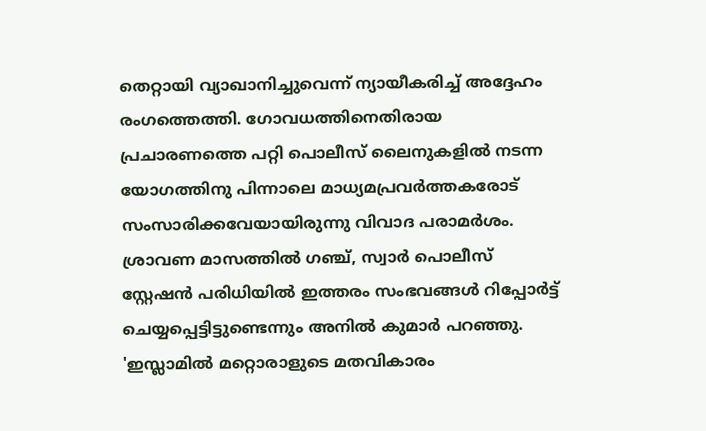തെറ്റായി വ്യാഖാനിച്ചുവെന്ന് ന്യായീകരിച്ച് അദ്ദേഹം രംഗത്തെത്തി. ഗോവധത്തിനെതിരായ പ്രചാരണത്തെ പറ്റി പൊലീസ് ലൈനുകളിൽ നടന്ന യോഗത്തിനു പിന്നാലെ മാധ്യമപ്രവർത്തകരോട് സംസാരിക്കവേയായിരുന്നു വിവാദ പരാമർശം.
ശ്രാവണ മാസത്തിൽ ഗഞ്ച്, സ്വാർ പൊലീസ് സ്റ്റേഷൻ പരിധിയിൽ ഇത്തരം സംഭവങ്ങൾ റിപ്പോർട്ട് ചെയ്യപ്പെട്ടിട്ടുണ്ടെന്നും അനിൽ കുമാർ പറഞ്ഞു. 'ഇസ്ലാമിൽ മറ്റൊരാളുടെ മതവികാരം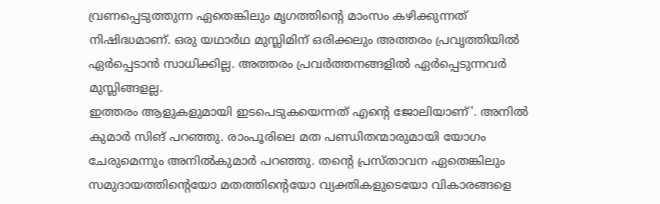വ്രണപ്പെടുത്തുന്ന ഏതെങ്കിലും മൃഗത്തിന്റെ മാംസം കഴിക്കുന്നത് നിഷിദ്ധമാണ്. ഒരു യഥാർഥ മുസ്ലിമിന് ഒരിക്കലും അത്തരം പ്രവൃത്തിയിൽ ഏർപ്പെടാൻ സാധിക്കില്ല. അത്തരം പ്രവർത്തനങ്ങളിൽ ഏർപ്പെടുന്നവർ മുസ്ലിങ്ങളല്ല.
ഇത്തരം ആളുകളുമായി ഇടപെടുകയെന്നത് എന്റെ ജോലിയാണ്'. അനിൽ കുമാർ സിങ് പറഞ്ഞു. രാംപൂരിലെ മത പണ്ഡിതന്മാരുമായി യോഗം ചേരുമെന്നും അനിൽകുമാർ പറഞ്ഞു. തന്റെ പ്രസ്താവന ഏതെങ്കിലും സമുദായത്തിന്റെയോ മതത്തിന്റെയോ വ്യക്തികളുടെയോ വികാരങ്ങളെ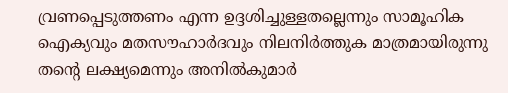വ്രണപ്പെടുത്തണം എന്ന ഉദ്ദശിച്ചുള്ളതല്ലെന്നും സാമൂഹിക ഐക്യവും മതസൗഹാർദവും നിലനിർത്തുക മാത്രമായിരുന്നു തന്റെ ലക്ഷ്യമെന്നും അനിൽകുമാർ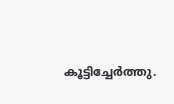കൂട്ടിച്ചേർത്തു.